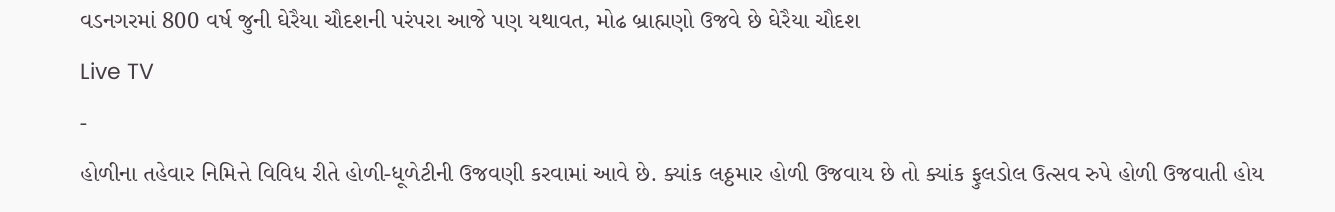વડનગરમાં 800 વર્ષ જુની ઘેરૈયા ચૌદશની પરંપરા આજે પણ યથાવત, મોઢ બ્રાહ્મણો ઉજવે છે ઘેરૈયા ચૌદશ
Live TV
-
હોળીના તહેવાર નિમિત્તે વિવિધ રીતે હોળી-ધૂળેટીની ઉજવણી કરવામાં આવે છે. ક્યાંક લઠ્ઠમાર હોળી ઉજવાય છે તો ક્યાંક ફુલડોલ ઉત્સવ રુપે હોળી ઉજવાતી હોય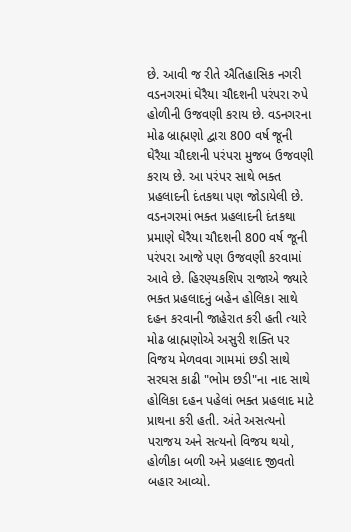છે. આવી જ રીતે ઐતિહાસિક નગરી વડનગરમાં ઘેરૈયા ચૌદશની પરંપરા રુપે હોળીની ઉજવણી કરાય છે. વડનગરના મોઢ બ્રાહ્મણો દ્વારા 800 વર્ષ જૂની ઘેરૈયા ચૌદશની પરંપરા મુજબ ઉજવણી કરાય છે. આ પરંપર સાથે ભક્ત પ્રહલાદની દંતકથા પણ જોડાયેલી છે.
વડનગરમાં ભક્ત પ્રહલાદની દંતકથા પ્રમાણે ઘેરૈયા ચૌદશની 800 વર્ષ જૂની પરંપરા આજે પણ ઉજવણી કરવામાં આવે છે. હિરણ્યકશિપ રાજાએ જ્યારે ભક્ત પ્રહલાદનું બહેન હોલિકા સાથે દહન કરવાની જાહેરાત કરી હતી ત્યારે મોઢ બ્રાહ્મણોએ અસુરી શક્તિ પર વિજય મેળવવા ગામમાં છડી સાથે સરઘસ કાઢી "ભોમ છડી"ના નાદ સાથે હોલિકા દહન પહેલાં ભક્ત પ્રહલાદ માટે પ્રાથના કરી હતી. અંતે અસત્યનો પરાજય અને સત્યનો વિજય થયો, હોળીકા બળી અને પ્રહલાદ જીવતો બહાર આવ્યો.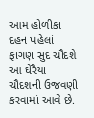આમ હોળીકા દહન પહેલાં ફાગણ સુદ ચૌદશે આ ઘેરૈયા ચૌદશની ઉજવણી કરવામાં આવે છે.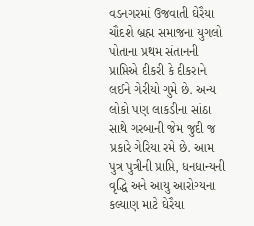વડનગરમાં ઉજવાતી ઘેરૈયા ચૌદશે બ્રહ્મ સમાજના યુગલો પોતાના પ્રથમ સંતાનની પ્રાપ્તિએ દીકરી કે દીકરાને લઈને ગેરીયો ગુમે છે. અન્ય લોકો પણ લાકડીના સાંઠા સાથે ગરબાની જેમ જુદી જ પ્રકારે ગેરિયા રમે છે. આમ પુત્ર પુત્રીની પ્રાપ્તિ, ધનધાન્યની વૃદ્ધિ અને આયુ આરોગ્યના કલ્યાણ માટે ઘેરૈયા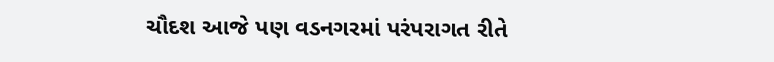ચૌદશ આજે પણ વડનગરમાં પરંપરાગત રીતે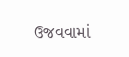ઉજવવામાં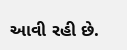આવી રહી છે.